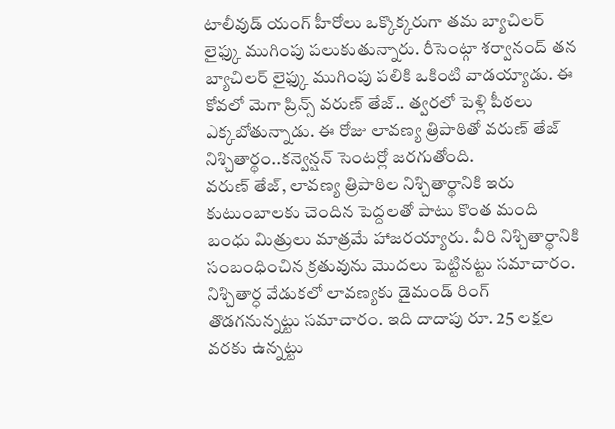టాలీవుడ్ యంగ్ హీరోలు ఒక్కొక్కరుగా తమ బ్యాచిలర్ లైఫ్కు ముగింపు పలుకుతున్నారు. రీసెంట్గా శర్వానంద్ తన బ్యాచిలర్ లైఫ్కు ముగింపు పలికి ఒకింటి వాడయ్యాడు. ఈ కోవలో మెగా ప్రిన్స్ వరుణ్ తేజ్.. త్వరలో పెళ్లి పీఠలు ఎక్కబోతున్నాడు. ఈ రోజు లావణ్య త్రిపాఠితో వరుణ్ తేజ్ నిశ్చితార్థం..కన్వెన్షన్ సెంటర్లో జరగుతోంది.
వరుణ్ తేజ్, లావణ్య త్రిపాఠిల నిశ్చితార్థానికి ఇరు కుటుంబాలకు చెందిన పెద్దలతో పాటు కొంత మంది బంధు మిత్రులు మాత్రమే హాజరయ్యారు. వీరి నిశ్చితార్థానికి సంబంధించిన క్రతువును మొదలు పెట్టినట్టు సమాచారం. నిశ్చితార్ధ వేడుకలో లావణ్యకు డైమండ్ రింగ్ తొడగనున్నట్టు సమాచారం. ఇది దాదాపు రూ. 25 లక్షల వరకు ఉన్నట్టు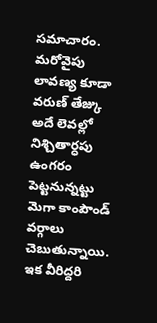సమాచారం. మరోవైపు లావణ్య కూడా వరుణ్ తేజ్కు అదే లెవల్లో నిశ్చితార్ధపు ఉంగరం పెట్టనున్నట్టు మెగా కాంపౌండ్ వర్గాలు చెబుతున్నాయి.
ఇక వీరిద్దరి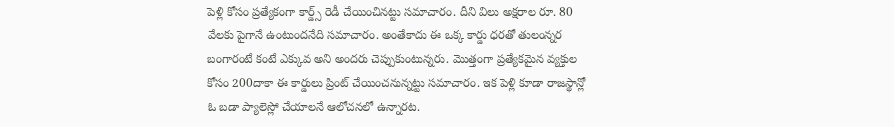పెళ్లి కోసం ప్రత్యేకంగా కార్డ్స్ రెడీ చేయించినట్టు సమాచారం. దీని విలు అక్షరాల రూ. 80 వేలకు పైగానే ఉంటుందనేది సమాచారం. అంతేకాదు ఈ ఒక్క కార్డు ధరతో తులంన్నర బంగారంటే కంటే ఎక్కువ అని అందరు చెప్పుకుంటున్నరు. మొత్తంగా ప్రత్యేకమైన వ్యక్తుల కోసం 200దాకా ఈ కార్డులు ప్రింట్ చేయించనున్నట్టు సమాచారం. ఇక పెళ్లి కూడా రాజస్థాన్లో ఓ బడా ప్యాలెస్లో చేయాలనే ఆలోచనలో ఉన్నారట.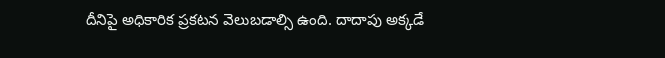దీనిపై అధికారిక ప్రకటన వెలుబడాల్సి ఉంది. దాదాపు అక్కడే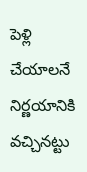పెళ్లి చేయాలనే నిర్ణయానికి వచ్చినట్టు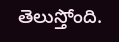తెలుస్తోంది.